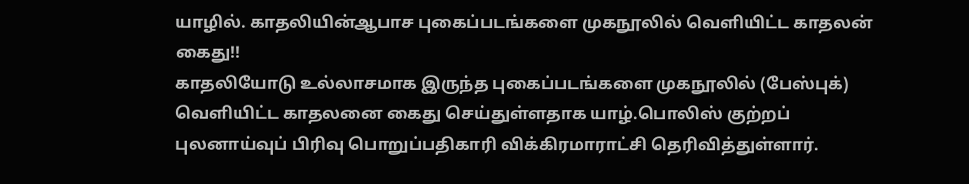யாழில். காதலியின்ஆபாச புகைப்படங்களை முகநூலில் வெளியிட்ட காதலன் கைது!!
காதலியோடு உல்லாசமாக இருந்த புகைப்படங்களை முகநூலில் (பேஸ்புக்) வெளியிட்ட காதலனை கைது செய்துள்ளதாக யாழ்.பொலிஸ் குற்றப் புலனாய்வுப் பிரிவு பொறுப்பதிகாரி விக்கிரமாராட்சி தெரிவித்துள்ளார்.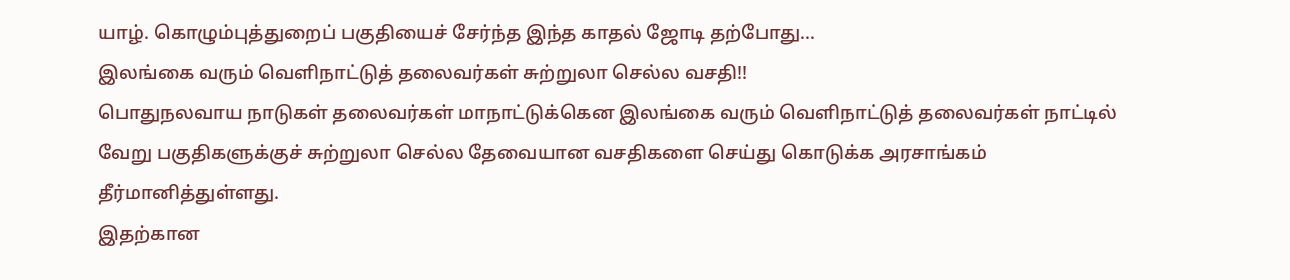யாழ். கொழும்புத்துறைப் பகுதியைச் சேர்ந்த இந்த காதல் ஜோடி தற்போது...
இலங்கை வரும் வெளிநாட்டுத் தலைவர்கள் சுற்றுலா செல்ல வசதி!!
பொதுநலவாய நாடுகள் தலைவர்கள் மாநாட்டுக்கென இலங்கை வரும் வெளிநாட்டுத் தலைவர்கள் நாட்டில் வேறு பகுதிகளுக்குச் சுற்றுலா செல்ல தேவையான வசதிகளை செய்து கொடுக்க அரசாங்கம் தீர்மானித்துள்ளது.
இதற்கான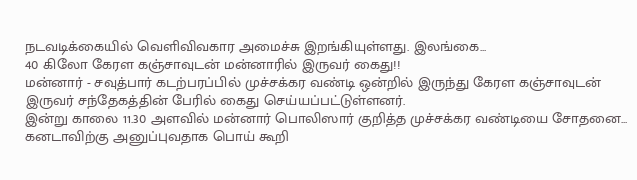நடவடிக்கையில் வெளிவிவகார அமைச்சு இறங்கியுள்ளது. இலங்கை...
40 கிலோ கேரள கஞ்சாவுடன் மன்னாரில் இருவர் கைது!!
மன்னார் - சவுத்பார் கடற்பரப்பில் முச்சக்கர வண்டி ஒன்றில் இருந்து கேரள கஞ்சாவுடன் இருவர் சந்தேகத்தின் பேரில் கைது செய்யப்பட்டுள்ளனர்.
இன்று காலை 11.30 அளவில் மன்னார் பொலிஸார் குறித்த முச்சக்கர வண்டியை சோதனை...
கனடாவிற்கு அனுப்புவதாக பொய் கூறி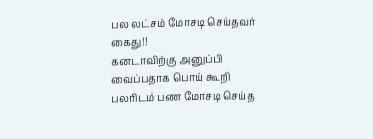பல லட்சம் மோசடி செய்தவர் கைது!!
கனடாவிற்கு அனுப்பி வைப்பதாக பொய் கூறி பலரிடம் பண மோசடி செய்த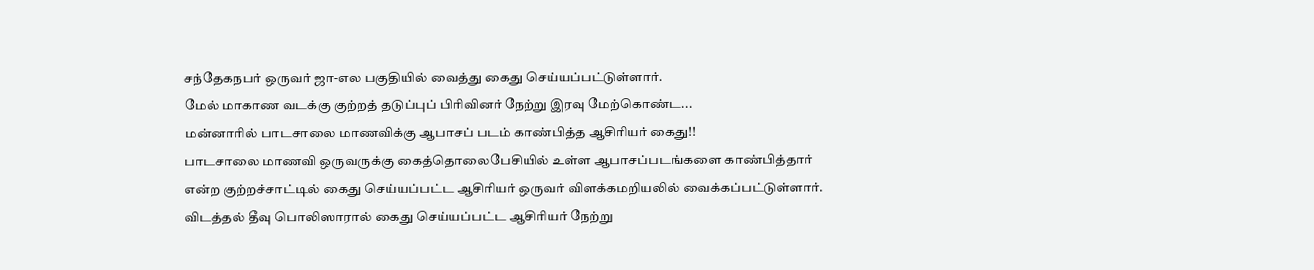சந்தேகநபர் ஒருவர் ஜா-எல பகுதியில் வைத்து கைது செய்யப்பட்டுள்ளார்.
மேல் மாகாண வடக்கு குற்றத் தடுப்புப் பிரிவினர் நேற்று இரவு மேற்கொண்ட...
மன்னாரில் பாடசாலை மாணவிக்கு ஆபாசப் படம் காண்பித்த ஆசிரியர் கைது!!
பாடசாலை மாணவி ஒருவருக்கு கைத்தொலைபேசியில் உள்ள ஆபாசப்படங்களை காண்பித்தார் என்ற குற்றச்சாட்டில் கைது செய்யப்பட்ட ஆசிரியர் ஒருவர் விளக்கமறியலில் வைக்கப்பட்டுள்ளார்.
விடத்தல் தீவு பொலிஸாரால் கைது செய்யப்பட்ட ஆசிரியர் நேற்று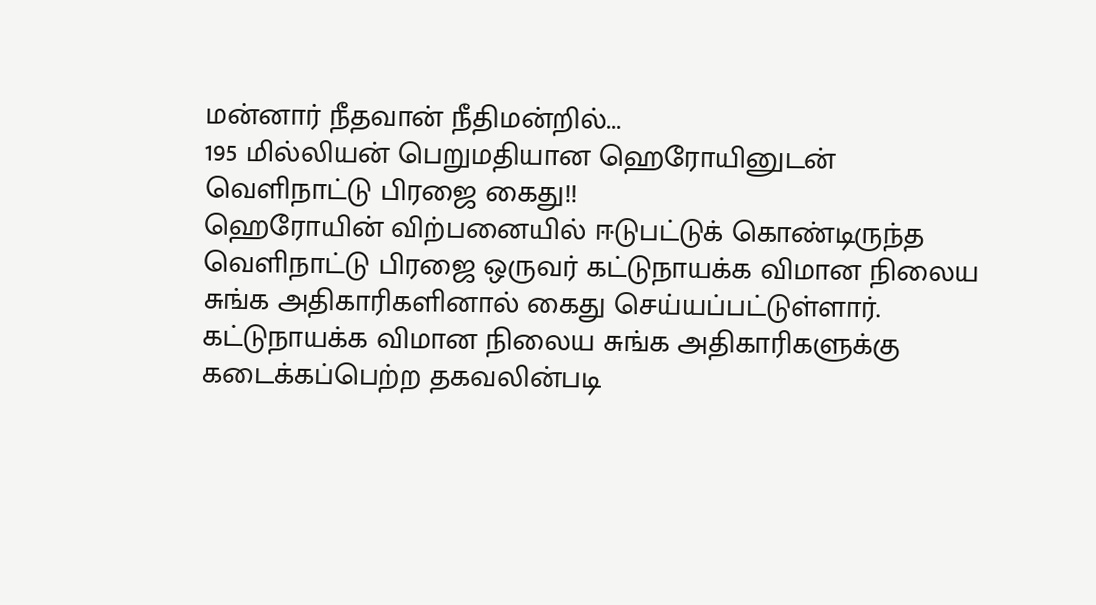மன்னார் நீதவான் நீதிமன்றில்...
195 மில்லியன் பெறுமதியான ஹெரோயினுடன் வெளிநாட்டு பிரஜை கைது!!
ஹெரோயின் விற்பனையில் ஈடுபட்டுக் கொண்டிருந்த வெளிநாட்டு பிரஜை ஒருவர் கட்டுநாயக்க விமான நிலைய சுங்க அதிகாரிகளினால் கைது செய்யப்பட்டுள்ளார்.
கட்டுநாயக்க விமான நிலைய சுங்க அதிகாரிகளுக்கு கடைக்கப்பெற்ற தகவலின்படி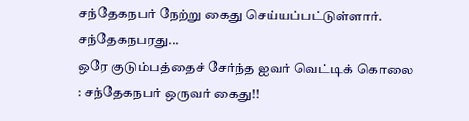சந்தேகநபர் நேற்று கைது செய்யப்பட்டுள்ளார்.
சந்தேகநபரது...
ஒரே குடும்பத்தைச் சேர்ந்த ஐவர் வெட்டிக் கொலை : சந்தேகநபர் ஒருவர் கைது!!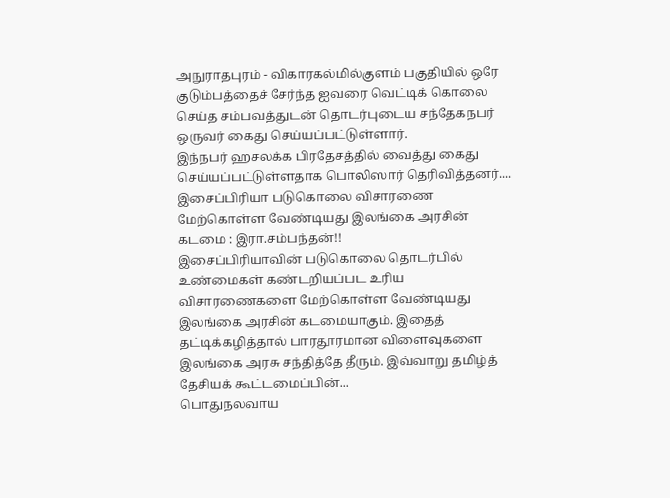அநுராதபுரம் - விகாரகல்மில்குளம் பகுதியில் ஒரே குடும்பத்தைச் சேர்ந்த ஐவரை வெட்டிக் கொலை செய்த சம்பவத்துடன் தொடர்புடைய சந்தேகநபர் ஒருவர் கைது செய்யப்பட்டுள்ளார்.
இந்நபர் ஹசலக்க பிரதேசத்தில் வைத்து கைது செய்யப்பட்டுள்ளதாக பொலிஸார் தெரிவித்தனர்....
இசைப்பிரியா படுகொலை விசாரணை மேற்கொள்ள வேண்டியது இலங்கை அரசின் கடமை : இரா.சம்பந்தன்!!
இசைப்பிரியாவின் படுகொலை தொடர்பில் உண்மைகள் கண்டறியப்பட உரிய விசாரணைகளை மேற்கொள்ள வேண்டியது இலங்கை அரசின் கடமையாகும். இதைத் தட்டிக்கழித்தால் பாரதூரமான விளைவுகளை இலங்கை அரசு சந்தித்தே தீரும். இவ்வாறு தமிழ்த் தேசியக் கூட்டமைப்பின்...
பொதுநலவாய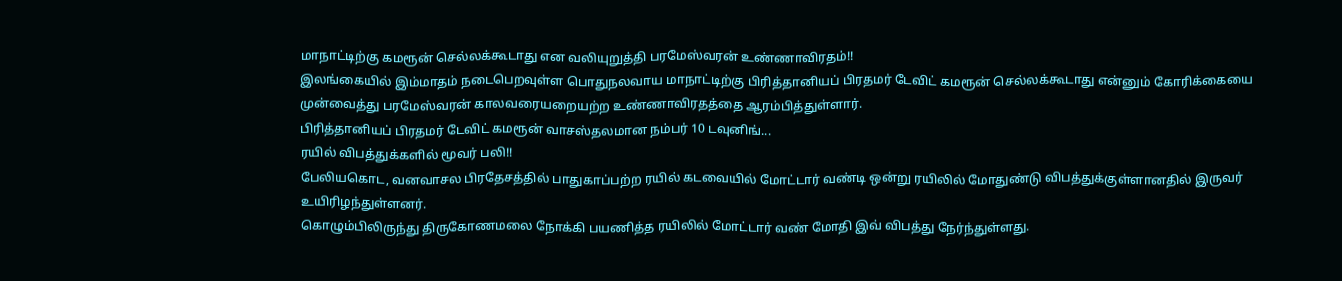மாநாட்டிற்கு கமரூன் செல்லக்கூடாது என வலியுறுத்தி பரமேஸ்வரன் உண்ணாவிரதம்!!
இலங்கையில் இம்மாதம் நடைபெறவுள்ள பொதுநலவாய மாநாட்டிற்கு பிரித்தானியப் பிரதமர் டேவிட் கமரூன் செல்லக்கூடாது என்னும் கோரிக்கையை முன்வைத்து பரமேஸ்வரன் காலவரையறையற்ற உண்ணாவிரதத்தை ஆரம்பித்துள்ளார்.
பிரித்தானியப் பிரதமர் டேவிட் கமரூன் வாசஸ்தலமான நம்பர் 10 டவுனிங்...
ரயில் விபத்துக்களில் மூவர் பலி!!
பேலியகொட, வனவாசல பிரதேசத்தில் பாதுகாப்பற்ற ரயில் கடவையில் மோட்டார் வண்டி ஒன்று ரயிலில் மோதுண்டு விபத்துக்குள்ளானதில் இருவர் உயிரிழந்துள்ளனர்.
கொழும்பிலிருந்து திருகோணமலை நோக்கி பயணித்த ரயிலில் மோட்டார் வண் மோதி இவ் விபத்து நேர்ந்துள்ளது.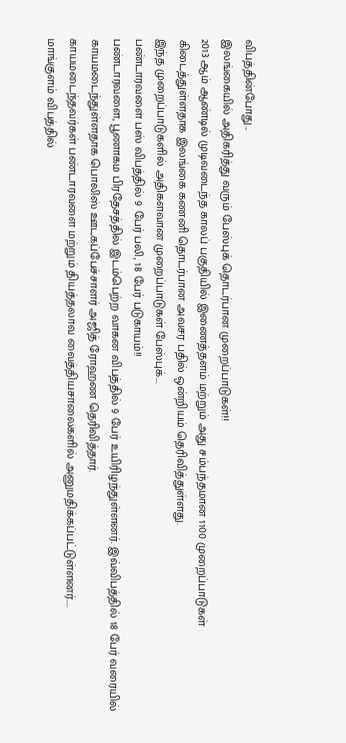விபத்தின்போது...
இலங்கையில் அதிகரித்து வரும் பேஸ்புக் தொடர்பான முறைப்பாடுகள்!!
2013 ஆம் ஆண்டில் முடிவடைந்த காலப் பகுதியில் இணைத்தளம் மற்றும் அது சம்பந்தமான 1100 முறைப்பாடுகள் கிடைத்துள்ளதாக இலங்கை கணனி தொடர்பான அவசர பதில் ஒன்றியம் தெரிவித்துள்ளது.
இந்த முறைப்பாடுகளில் அதிகளவான முறைப்பாடுகள் பேஸ்புக்...
பண்டாரவளை பஸ் விபத்தில் 9 பேர் பலி, 18 பேர் படுகாயம்!!
பண்டாரவளை, பூணாகம பிரதேசத்தில் இடம்பெற்ற வாகன விபத்தில் 9 பேர் உயிரிழந்துள்ளனர். இவ்விபத்தில் 18 பேர் வரையில் காயமடைந்துள்ளதாக பொலிஸ் ஊடகப்பேச்சாளர் அஜித் ரோஹண தெரிவித்தார்.
காயமடைந்தவர்கள் பண்டாரவளை மற்றும் தியத்தலாவ வைத்தியசாலைகளில் அனுமதிக்கப்பட்டுள்ளனர்....
மாங்குளம் விபத்தில்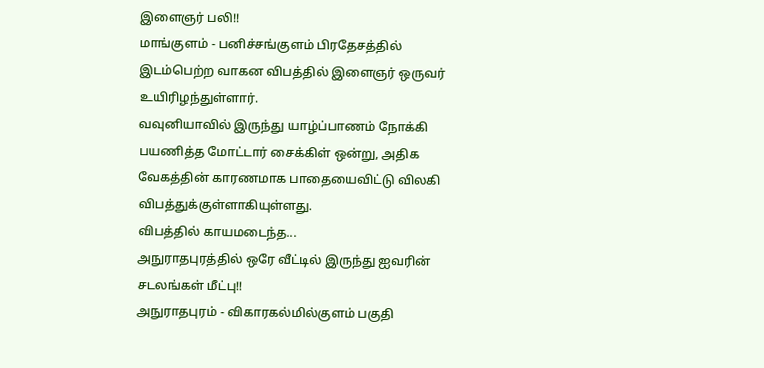இளைஞர் பலி!!
மாங்குளம் - பனிச்சங்குளம் பிரதேசத்தில் இடம்பெற்ற வாகன விபத்தில் இளைஞர் ஒருவர் உயிரிழந்துள்ளார்.
வவுனியாவில் இருந்து யாழ்ப்பாணம் நோக்கி பயணித்த மோட்டார் சைக்கிள் ஒன்று, அதிக வேகத்தின் காரணமாக பாதையைவிட்டு விலகி விபத்துக்குள்ளாகியுள்ளது.
விபத்தில் காயமடைந்த...
அநுராதபுரத்தில் ஒரே வீட்டில் இருந்து ஐவரின் சடலங்கள் மீட்பு!!
அநுராதபுரம் - விகாரகல்மில்குளம் பகுதி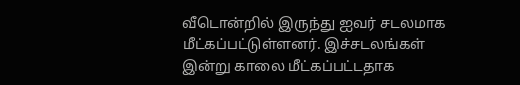வீடொன்றில் இருந்து ஐவர் சடலமாக மீட்கப்பட்டுள்ளனர். இச்சடலங்கள் இன்று காலை மீட்கப்பட்டதாக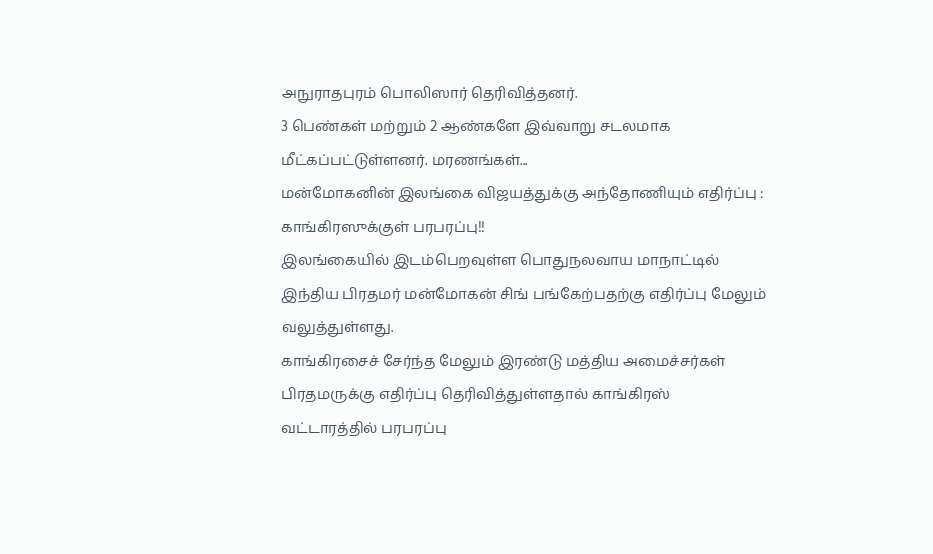அநுராதபுரம் பொலிஸார் தெரிவித்தனர்.
3 பெண்கள் மற்றும் 2 ஆண்களே இவ்வாறு சடலமாக மீட்கப்பட்டுள்ளனர். மரணங்கள்...
மன்மோகனின் இலங்கை விஜயத்துக்கு அந்தோணியும் எதிர்ப்பு : காங்கிரஸுக்குள் பரபரப்பு!!
இலங்கையில் இடம்பெறவுள்ள பொதுநலவாய மாநாட்டில் இந்திய பிரதமர் மன்மோகன் சிங் பங்கேற்பதற்கு எதிர்ப்பு மேலும் வலுத்துள்ளது.
காங்கிரசைச் சேர்ந்த மேலும் இரண்டு மத்திய அமைச்சர்கள் பிரதமருக்கு எதிர்ப்பு தெரிவித்துள்ளதால் காங்கிரஸ் வட்டாரத்தில் பரபரப்பு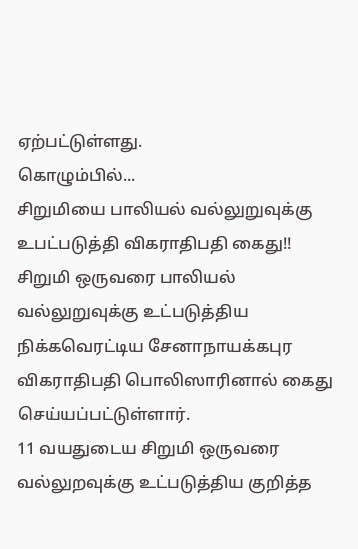ஏற்பட்டுள்ளது.
கொழும்பில்...
சிறுமியை பாலியல் வல்லுறுவுக்கு உபட்படுத்தி விகராதிபதி கைது!!
சிறுமி ஒருவரை பாலியல் வல்லுறுவுக்கு உட்படுத்திய நிக்கவெரட்டிய சேனாநாயக்கபுர விகராதிபதி பொலிஸாரினால் கைது செய்யப்பட்டுள்ளார்.
11 வயதுடைய சிறுமி ஒருவரை வல்லுறவுக்கு உட்படுத்திய குறித்த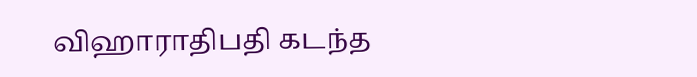விஹாராதிபதி கடந்த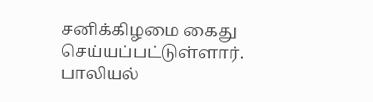சனிக்கிழமை கைது செய்யப்பட்டுள்ளார்.
பாலியல்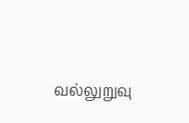வல்லுறுவு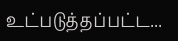உட்படுத்தப்பட்ட...